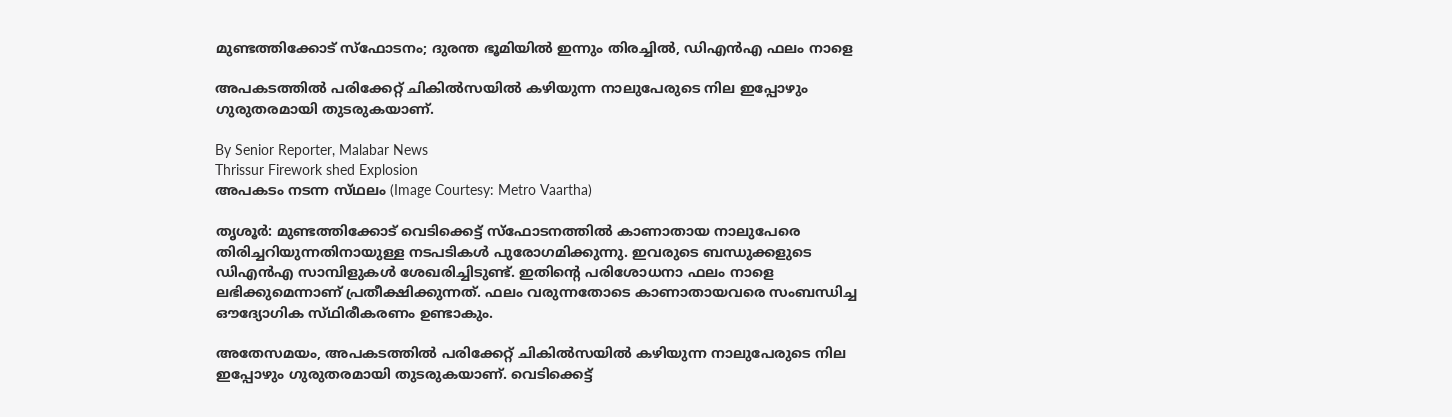മുണ്ടത്തിക്കോട് സ്‌ഫോടനം; ദുരന്ത ഭൂമിയിൽ ഇന്നും തിരച്ചിൽ, ഡിഎൻഎ ഫലം നാളെ

അപകടത്തിൽ പരിക്കേറ്റ് ചികിൽസയിൽ കഴിയുന്ന നാലുപേരുടെ നില ഇപ്പോഴും ഗുരുതരമായി തുടരുകയാണ്.

By Senior Reporter, Malabar News
Thrissur Firework shed Explosion
അപകടം നടന്ന സ്‌ഥലം (Image Courtesy: Metro Vaartha)

തൃശൂർ: മുണ്ടത്തിക്കോട് വെടിക്കെട്ട് സ്‌ഫോടനത്തിൽ കാണാതായ നാലുപേരെ തിരിച്ചറിയുന്നതിനായുള്ള നടപടികൾ പുരോഗമിക്കുന്നു. ഇവരുടെ ബന്ധുക്കളുടെ ഡിഎൻഎ സാമ്പിളുകൾ ശേഖരിച്ചിടുണ്ട്. ഇതിന്റെ പരിശോധനാ ഫലം നാളെ ലഭിക്കുമെന്നാണ് പ്രതീക്ഷിക്കുന്നത്. ഫലം വരുന്നതോടെ കാണാതായവരെ സംബന്ധിച്ച ഔദ്യോഗിക സ്‌ഥിരീകരണം ഉണ്ടാകും.

അതേസമയം, അപകടത്തിൽ പരിക്കേറ്റ് ചികിൽസയിൽ കഴിയുന്ന നാലുപേരുടെ നില ഇപ്പോഴും ഗുരുതരമായി തുടരുകയാണ്. വെടിക്കെട്ട്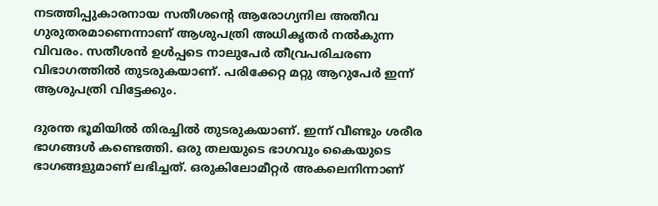നടത്തിപ്പുകാരനായ സതീശന്റെ ആരോഗ്യനില അതീവ ഗുരുതരമാണെന്നാണ് ആശുപത്രി അധികൃതർ നൽകുന്ന വിവരം. സതീശൻ ഉൾപ്പടെ നാലുപേർ തീവ്രപരിചരണ വിഭാഗത്തിൽ തുടരുകയാണ്. പരിക്കേറ്റ മറ്റു ആറുപേർ ഇന്ന് ആശുപത്രി വിട്ടേക്കും.

ദുരന്ത ഭൂമിയിൽ തിരച്ചിൽ തുടരുകയാണ്. ഇന്ന് വീണ്ടും ശരീര ഭാഗങ്ങൾ കണ്ടെത്തി. ഒരു തലയുടെ ഭാഗവും കൈയുടെ ഭാഗങ്ങളുമാണ് ലഭിച്ചത്. ഒരുകിലോമീറ്റർ അകലെനിന്നാണ്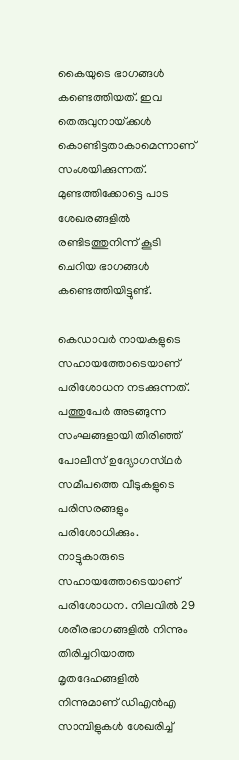കൈയുടെ ഭാഗങ്ങൾ കണ്ടെത്തിയത്. ഇവ തെരുവുനായ്‌ക്കൾ കൊണ്ടിട്ടതാകാമെന്നാണ് സംശയിക്കുന്നത്. മുണ്ടത്തിക്കോട്ടെ പാട ശേഖരങ്ങളിൽ രണ്ടിടത്തുനിന്ന് കൂടി ചെറിയ ഭാഗങ്ങൾ കണ്ടെത്തിയിട്ടുണ്ട്.

കെഡാവർ നായകളുടെ സഹായത്തോടെയാണ് പരിശോധന നടക്കുന്നത്. പത്തുപേർ അടങ്ങുന്ന സംഘങ്ങളായി തിരിഞ്ഞ് പോലീസ് ഉദ്യോഗസ്‌ഥർ സമീപത്തെ വീടുകളുടെ പരിസരങ്ങളും പരിശോധിക്കും. നാട്ടുകാരുടെ സഹായത്തോടെയാണ് പരിശോധന. നിലവിൽ 29 ശരീരഭാഗങ്ങളിൽ നിന്നും തിരിച്ചറിയാത്ത മൃതദേഹങ്ങളിൽ നിന്നുമാണ് ഡിഎൻഎ സാമ്പിളുകൾ ശേഖരിച്ച്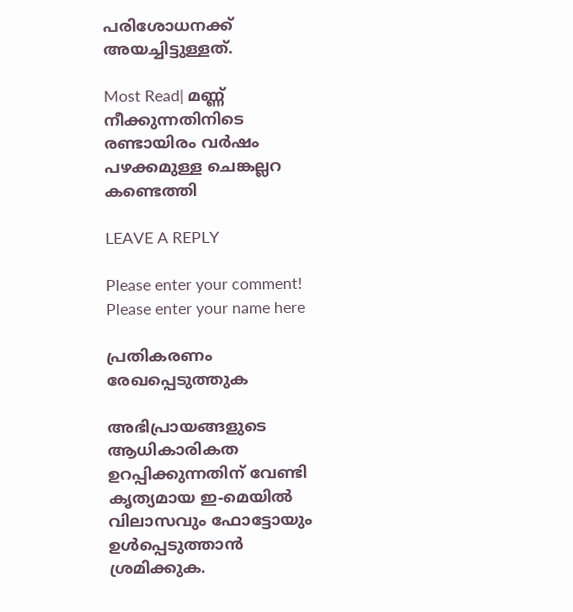പരിശോധനക്ക് അയച്ചിട്ടുള്ളത്.

Most Read| മണ്ണ് നീക്കുന്നതിനിടെ രണ്ടായിരം വർഷം പഴക്കമുള്ള ചെങ്കല്ലറ കണ്ടെത്തി

LEAVE A REPLY

Please enter your comment!
Please enter your name here

പ്രതികരണം രേഖപ്പെടുത്തുക

അഭിപ്രായങ്ങളുടെ ആധികാരികത ഉറപ്പിക്കുന്നതിന് വേണ്ടി കൃത്യമായ ഇ-മെയിൽ വിലാസവും ഫോട്ടോയും ഉൾപ്പെടുത്താൻ ശ്രമിക്കുക.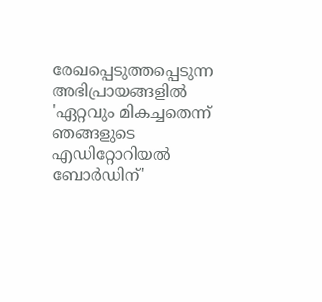രേഖപ്പെടുത്തപ്പെടുന്ന അഭിപ്രായങ്ങളിൽ 'ഏറ്റവും മികച്ചതെന്ന് ഞങ്ങളുടെ എഡിറ്റോറിയൽ ബോർഡിന്'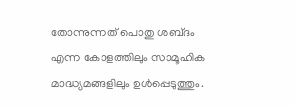തോന്നുന്നത് പൊതു ശബ്‌ദം എന്ന കോളത്തിലും സാമൂഹിക മാദ്ധ്യമങ്ങളിലും ഉൾപ്പെടുത്തും.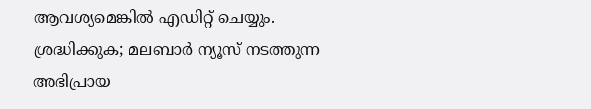ആവശ്യമെങ്കിൽ എഡിറ്റ് ചെയ്യും. ശ്രദ്ധിക്കുക; മലബാർ ന്യൂസ് നടത്തുന്ന അഭിപ്രായ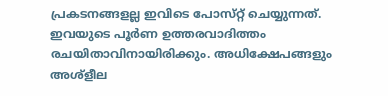പ്രകടനങ്ങളല്ല ഇവിടെ പോസ്‌റ്റ് ചെയ്യുന്നത്. ഇവയുടെ പൂർണ ഉത്തരവാദിത്തം രചയിതാവിനായിരിക്കും. അധിക്ഷേപങ്ങളും അശ്‌ളീല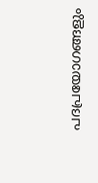പദപ്രയോഗങ്ങളും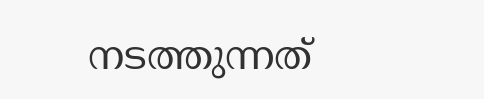നടത്തുന്നത്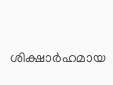ശിക്ഷാർഹമായ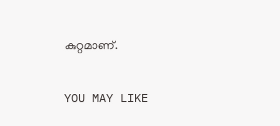കുറ്റമാണ്.

YOU MAY LIKE